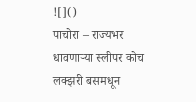![]()
पाचोरा – राज्यभर धावणाऱ्या स्लीपर कोच लक्झरी बसमधून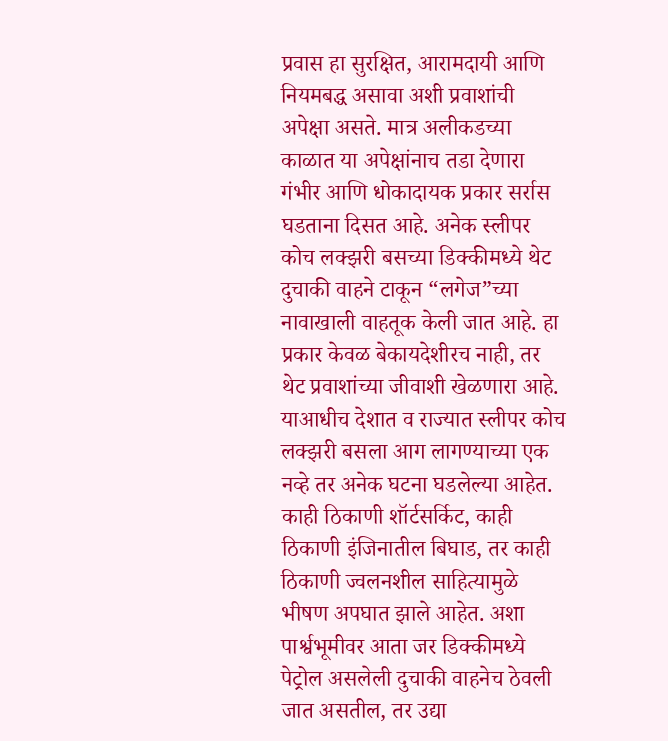प्रवास हा सुरक्षित, आरामदायी आणि नियमबद्ध असावा अशी प्रवाशांची अपेक्षा असते. मात्र अलीकडच्या काळात या अपेक्षांनाच तडा देणारा गंभीर आणि धोकादायक प्रकार सर्रास घडताना दिसत आहे. अनेक स्लीपर कोच लक्झरी बसच्या डिक्कीमध्ये थेट दुचाकी वाहने टाकून “लगेज”च्या नावाखाली वाहतूक केली जात आहे. हा प्रकार केवळ बेकायदेशीरच नाही, तर थेट प्रवाशांच्या जीवाशी खेळणारा आहे. याआधीच देशात व राज्यात स्लीपर कोच लक्झरी बसला आग लागण्याच्या एक नव्हे तर अनेक घटना घडलेल्या आहेत. काही ठिकाणी शॉर्टसर्किट, काही ठिकाणी इंजिनातील बिघाड, तर काही ठिकाणी ज्वलनशील साहित्यामुळे भीषण अपघात झाले आहेत. अशा पार्श्वभूमीवर आता जर डिक्कीमध्ये पेट्रोल असलेली दुचाकी वाहनेच ठेवली जात असतील, तर उद्या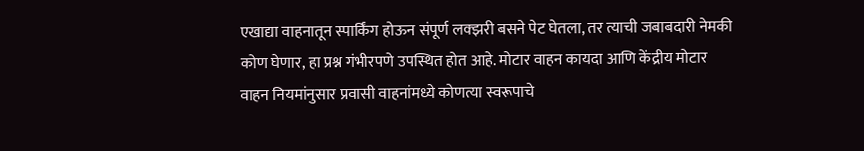एखाद्या वाहनातून स्पार्किंग होऊन संपूर्ण लक्झरी बसने पेट घेतला, तर त्याची जबाबदारी नेमकी कोण घेणार, हा प्रश्न गंभीरपणे उपस्थित होत आहे. मोटार वाहन कायदा आणि केंद्रीय मोटार वाहन नियमांनुसार प्रवासी वाहनांमध्ये कोणत्या स्वरूपाचे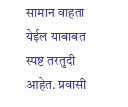सामान वाहता येईल याबाबत स्पष्ट तरतुदी आहेत. प्रवासी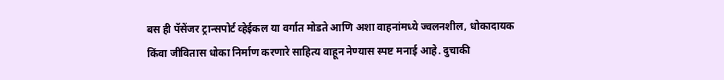बस ही पॅसेंजर ट्रान्सपोर्ट व्हेईकल या वर्गात मोडते आणि अशा वाहनांमध्ये ज्वलनशील, धोकादायक किंवा जीवितास धोका निर्माण करणारे साहित्य वाहून नेण्यास स्पष्ट मनाई आहे. दुचाकी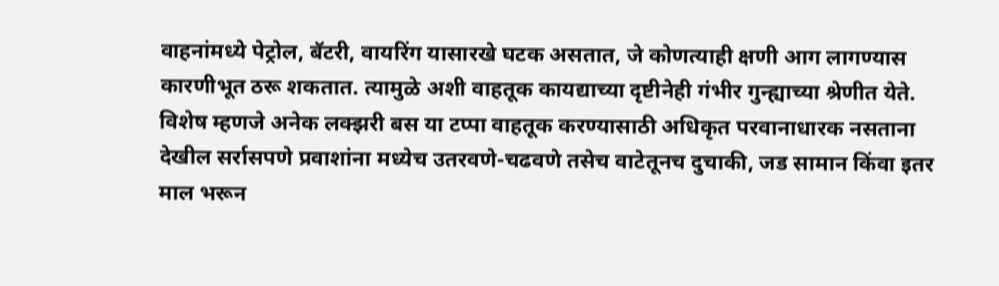वाहनांमध्ये पेट्रोल, बॅटरी, वायरिंग यासारखे घटक असतात, जे कोणत्याही क्षणी आग लागण्यास कारणीभूत ठरू शकतात. त्यामुळे अशी वाहतूक कायद्याच्या दृष्टीनेही गंभीर गुन्ह्याच्या श्रेणीत येते. विशेष म्हणजे अनेक लक्झरी बस या टप्पा वाहतूक करण्यासाठी अधिकृत परवानाधारक नसताना देखील सर्रासपणे प्रवाशांना मध्येच उतरवणे-चढवणे तसेच वाटेतूनच दुचाकी, जड सामान किंवा इतर माल भरून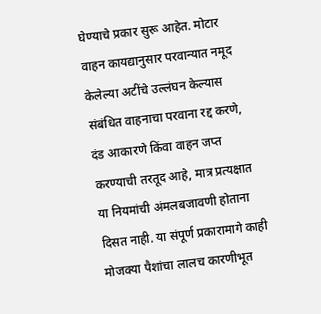घेण्याचे प्रकार सुरू आहेत. मोटार वाहन कायद्यानुसार परवान्यात नमूद केलेल्या अटींचे उल्लंघन केल्यास संबंधित वाहनाचा परवाना रद्द करणे, दंड आकारणे किंवा वाहन जप्त करण्याची तरतूद आहे, मात्र प्रत्यक्षात या नियमांची अंमलबजावणी होताना दिसत नाही. या संपूर्ण प्रकारामागे काही मोजक्या पैशांचा लालच कारणीभूत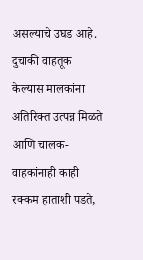असल्याचे उघड आहे. दुचाकी वाहतूक केल्यास मालकांना अतिरिक्त उत्पन्न मिळते आणि चालक-वाहकांनाही काही रक्कम हाताशी पडते,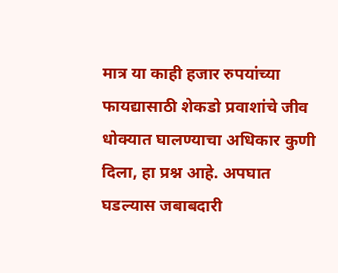मात्र या काही हजार रुपयांच्या फायद्यासाठी शेकडो प्रवाशांचे जीव धोक्यात घालण्याचा अधिकार कुणी दिला, हा प्रश्न आहे. अपघात घडल्यास जबाबदारी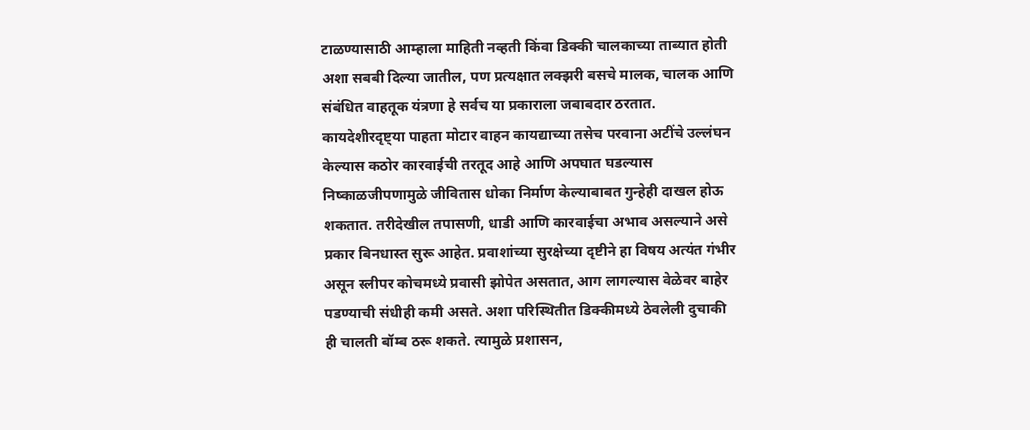टाळण्यासाठी आम्हाला माहिती नव्हती किंवा डिक्की चालकाच्या ताब्यात होती अशा सबबी दिल्या जातील, पण प्रत्यक्षात लक्झरी बसचे मालक, चालक आणि संबंधित वाहतूक यंत्रणा हे सर्वच या प्रकाराला जबाबदार ठरतात. कायदेशीरदृष्ट्या पाहता मोटार वाहन कायद्याच्या तसेच परवाना अटींचे उल्लंघन केल्यास कठोर कारवाईची तरतूद आहे आणि अपघात घडल्यास निष्काळजीपणामुळे जीवितास धोका निर्माण केल्याबाबत गुन्हेही दाखल होऊ शकतात. तरीदेखील तपासणी, धाडी आणि कारवाईचा अभाव असल्याने असे प्रकार बिनधास्त सुरू आहेत. प्रवाशांच्या सुरक्षेच्या दृष्टीने हा विषय अत्यंत गंभीर असून स्लीपर कोचमध्ये प्रवासी झोपेत असतात, आग लागल्यास वेळेवर बाहेर पडण्याची संधीही कमी असते. अशा परिस्थितीत डिक्कीमध्ये ठेवलेली दुचाकी ही चालती बॉम्ब ठरू शकते. त्यामुळे प्रशासन,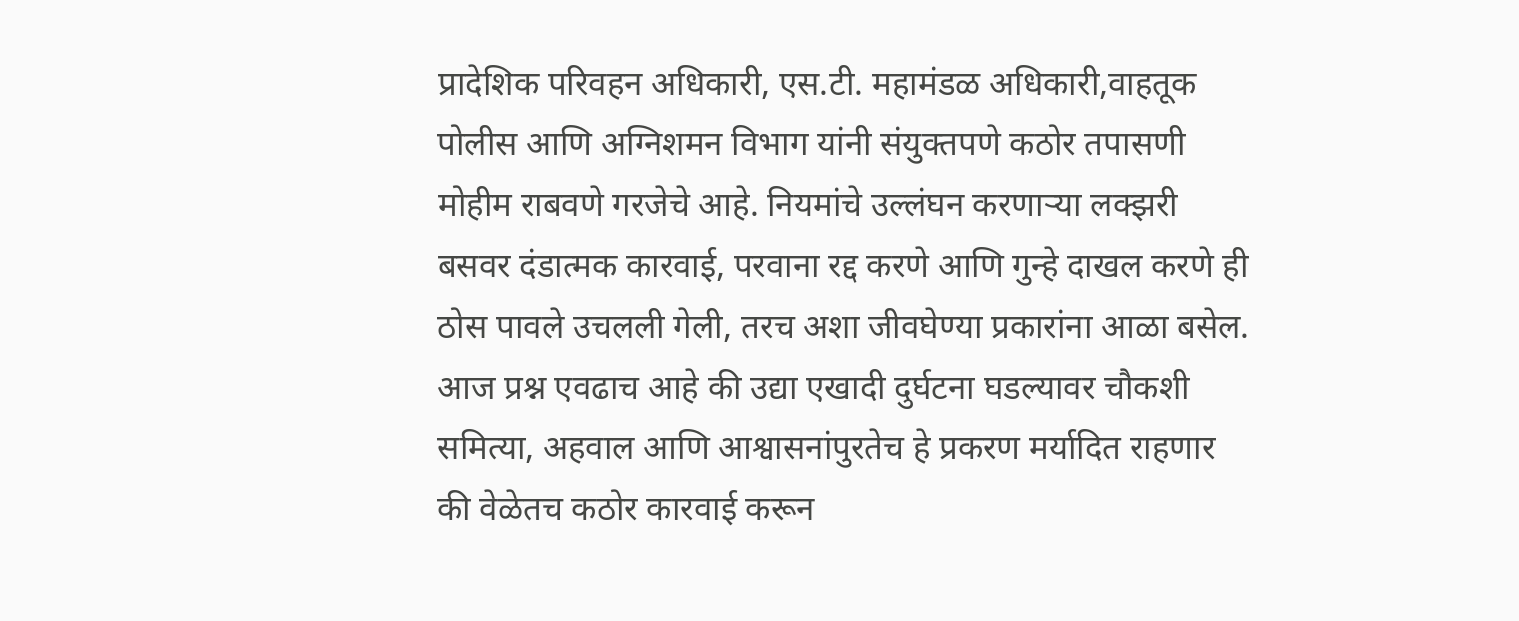प्रादेशिक परिवहन अधिकारी, एस.टी. महामंडळ अधिकारी,वाहतूक पोलीस आणि अग्निशमन विभाग यांनी संयुक्तपणे कठोर तपासणी मोहीम राबवणे गरजेचे आहे. नियमांचे उल्लंघन करणाऱ्या लक्झरी बसवर दंडात्मक कारवाई, परवाना रद्द करणे आणि गुन्हे दाखल करणे ही ठोस पावले उचलली गेली, तरच अशा जीवघेण्या प्रकारांना आळा बसेल. आज प्रश्न एवढाच आहे की उद्या एखादी दुर्घटना घडल्यावर चौकशी समित्या, अहवाल आणि आश्वासनांपुरतेच हे प्रकरण मर्यादित राहणार की वेळेतच कठोर कारवाई करून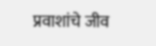प्रवाशांचे जीव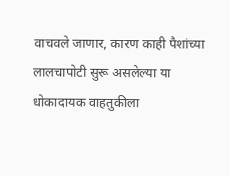वाचवले जाणार, कारण काही पैशांच्या लालचापोटी सुरू असलेल्या या धोकादायक वाहतुकीला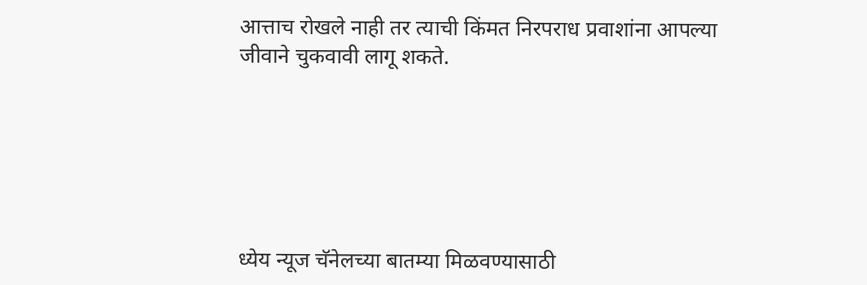आत्ताच रोखले नाही तर त्याची किंमत निरपराध प्रवाशांना आपल्या जीवाने चुकवावी लागू शकते.






ध्येय न्यूज चॅनेलच्या बातम्या मिळवण्यासाठी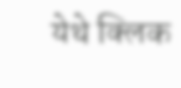येथे क्लिक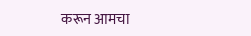करून आमचा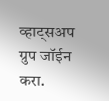व्हाट्सअप ग्रुप जॉईन करा.